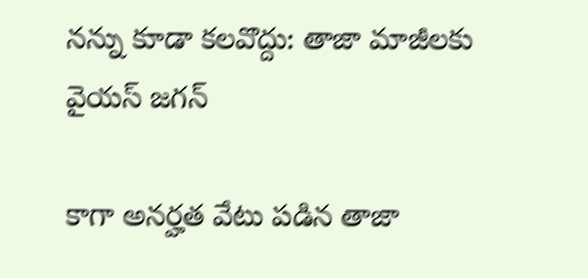నన్ను కూడా కలవొద్దు: తాజా మాజీలకు వైయస్ జగన్

కాగా అనర్హత వేటు పడిన తాజా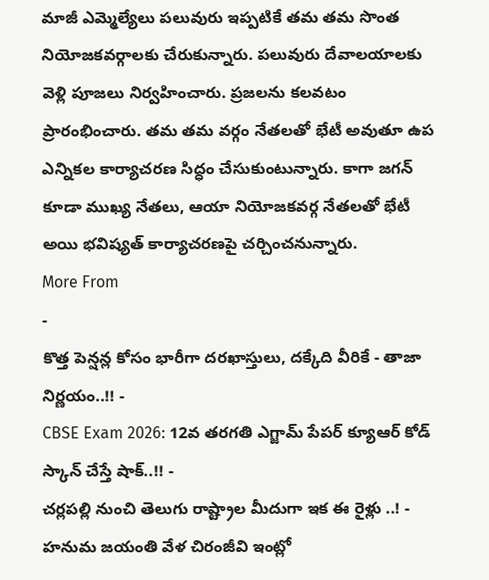మాజీ ఎమ్మెల్యేలు పలువురు ఇప్పటికే తమ తమ సొంత నియోజకవర్గాలకు చేరుకున్నారు. పలువురు దేవాలయాలకు వెళ్లి పూజలు నిర్వహించారు. ప్రజలను కలవటం ప్రారంభించారు. తమ తమ వర్గం నేతలతో భేటీ అవుతూ ఉప ఎన్నికల కార్యాచరణ సిద్ధం చేసుకుంటున్నారు. కాగా జగన్ కూడా ముఖ్య నేతలు, ఆయా నియోజకవర్గ నేతలతో భేటీ అయి భవిష్యత్ కార్యాచరణపై చర్చించనున్నారు.
More From
-
కొత్త పెన్షన్ల కోసం భారీగా దరఖాస్తులు, దక్కేది వీరికే - తాజా నిర్ణయం..!! -
CBSE Exam 2026: 12వ తరగతి ఎగ్జామ్ పేపర్ క్యూఆర్ కోడ్ స్కాన్ చేస్తే షాక్..!! -
చర్లపల్లి నుంచి తెలుగు రాష్ట్రాల మీదుగా ఇక ఈ రైళ్లు ..! -
హనుమ జయంతి వేళ చిరంజీవి ఇంట్లో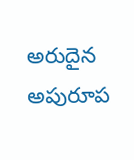అరుదైన అపురూప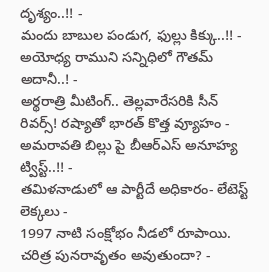దృశ్యం..!! -
మందు బాబుల పండుగ, ఫుల్లు కిక్కు..!! -
అయోధ్య రాముని సన్నిధిలో గౌతమ్ అదానీ..! -
అర్థరాత్రి మీటింగ్.. తెల్లవారేసరికి సీన్ రివర్స్! రష్యాతో భారత్ కొత్త వ్యూహం -
అమరావతి బిల్లు పై బీఆర్ఎస్ అనూహ్య ట్విస్ట్..!! -
తమిళనాడులో ఆ పార్టీదే అధికారం- లేటెస్ట్ లెక్కలు -
1997 నాటి సంక్షోభం నీడలో రూపాయి. చరిత్ర పునరావృతం అవుతుందా? -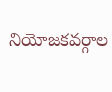నియోజకవర్గాల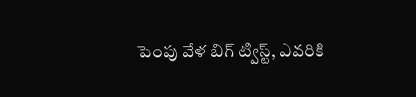పెంపు వేళ బిగ్ ట్విస్ట్, ఎవరికి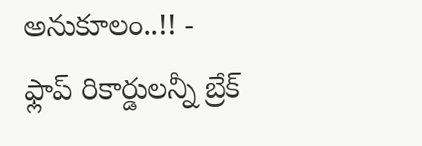అనుకూలం..!! -
ఫ్లాప్ రికార్డులన్నీ బ్రేక్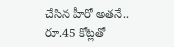చేసిన హీరో అతనే.. రూ.45 కోట్లతో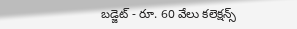బడ్జెట్ - రూ. 60 వేలు కలెక్షన్స్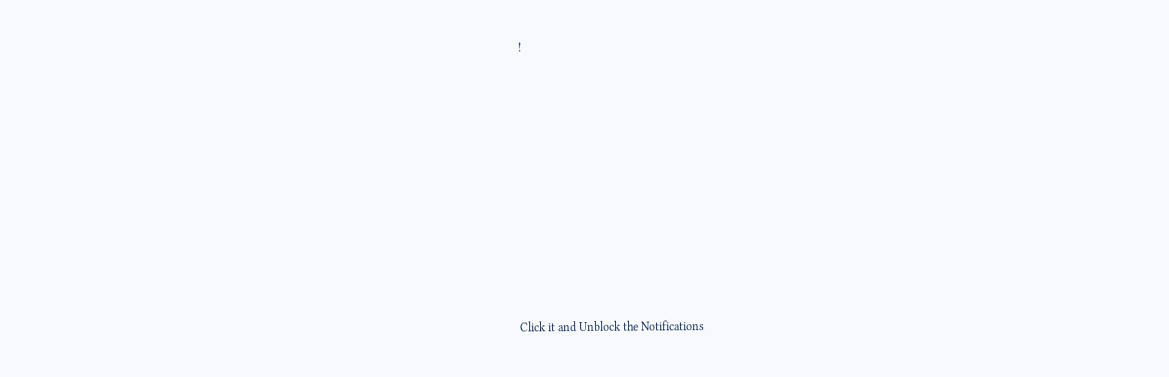!












Click it and Unblock the Notifications